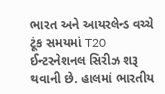ભારત અને આયરલેન્ડ વચ્ચે ટૂંક સમયમાં T20 ઈન્ટરનેશનલ સિરીઝ શરૂ થવાની છે. હાલમાં ભારતીય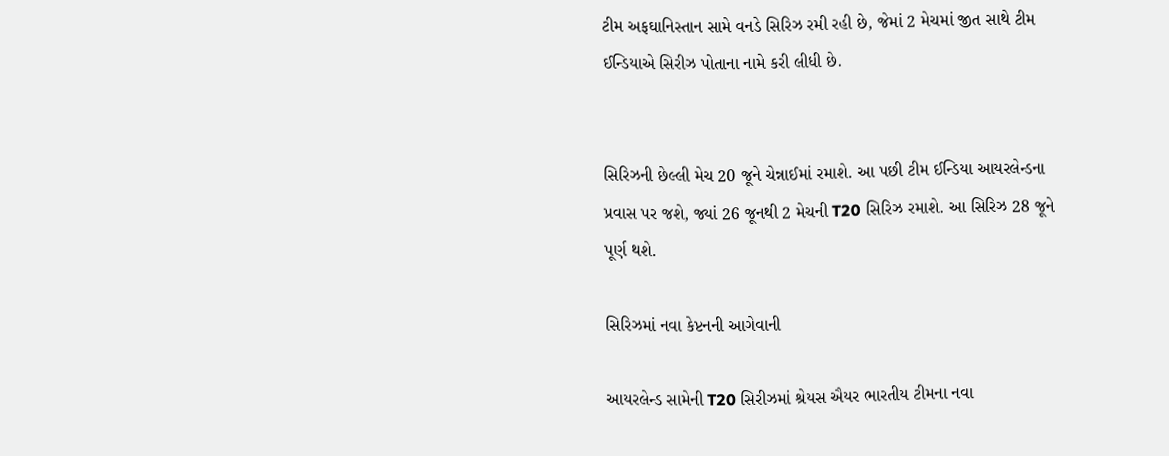ટીમ અફઘાનિસ્તાન સામે વનડે સિરિઝ રમી રહી છે, જેમાં 2 મેચમાં જીત સાથે ટીમ ઈન્ડિયાએ સિરીઝ પોતાના નામે કરી લીધી છે.


સિરિઝની છેલ્લી મેચ 20 જૂને ચેન્નાઈમાં રમાશે. આ પછી ટીમ ઈન્ડિયા આયરલેન્ડના પ્રવાસ પર જશે, જ્યાં 26 જૂનથી 2 મેચની T20 સિરિઝ રમાશે. આ સિરિઝ 28 જૂને પૂર્ણ થશે.

સિરિઝમાં નવા કેપ્ટનની આગેવાની

આયરલેન્ડ સામેની T20 સિરીઝમાં શ્રેયસ ઐયર ભારતીય ટીમના નવા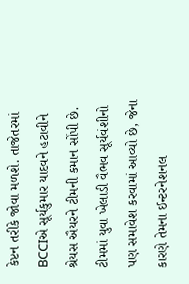કેપ્ટન તરીકે જોવા મળશે. તાજેતરમાં BCCIએ સૂર્યકુમાર યાદવને હટાવીને શ્રેયસ ઐયરને ટીમની કમાન સોંપી છે. ટીમમાં યુવા ખેલાડી વૈભવ સૂર્યવંશીનો પણ સમાવેશ કરવામાં આવ્યો છે, જેના કારણે તેમના ઈન્ટરનેશનલ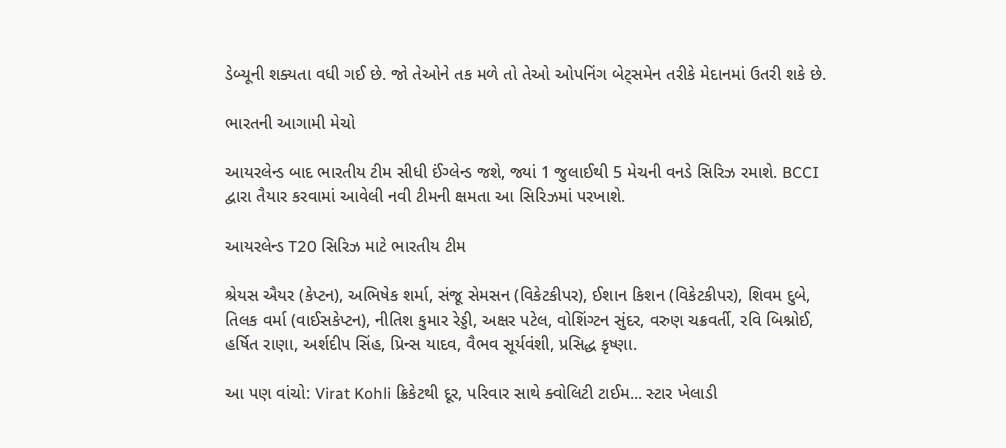ડેબ્યૂની શક્યતા વધી ગઈ છે. જો તેઓને તક મળે તો તેઓ ઓપનિંગ બેટ્સમેન તરીકે મેદાનમાં ઉતરી શકે છે.

ભારતની આગામી મેચો

આયરલેન્ડ બાદ ભારતીય ટીમ સીધી ઈંગ્લેન્ડ જશે, જ્યાં 1 જુલાઈથી 5 મેચની વનડે સિરિઝ રમાશે. BCCI દ્વારા તૈયાર કરવામાં આવેલી નવી ટીમની ક્ષમતા આ સિરિઝમાં પરખાશે.

આયરલેન્ડ T20 સિરિઝ માટે ભારતીય ટીમ

શ્રેયસ ઐયર (કેપ્ટન), અભિષેક શર્મા, સંજૂ સેમસન (વિકેટકીપર), ઈશાન કિશન (વિકેટકીપર), શિવમ દુબે, તિલક વર્મા (વાઈસકેપ્ટન), નીતિશ કુમાર રેડ્ડી, અક્ષર પટેલ, વોશિંગ્ટન સુંદર, વરુણ ચક્રવર્તી, રવિ બિશ્નોઈ, હર્ષિત રાણા, અર્શદીપ સિંહ, પ્રિન્સ યાદવ, વૈભવ સૂર્યવંશી, પ્રસિદ્ધ કૃષ્ણા.

આ પણ વાંચો: Virat Kohli ક્રિકેટથી દૂર, પરિવાર સાથે ક્વોલિટી ટાઈમ... સ્ટાર ખેલાડી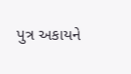પુત્ર અકાયને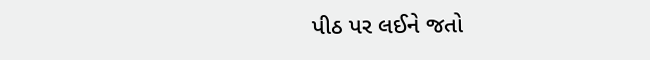પીઠ પર લઈને જતો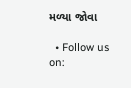મળ્યા જોવા

  • Follow us on: